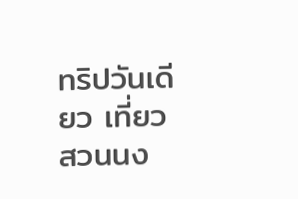ทริปวันเดียว เที่ยวสวนนง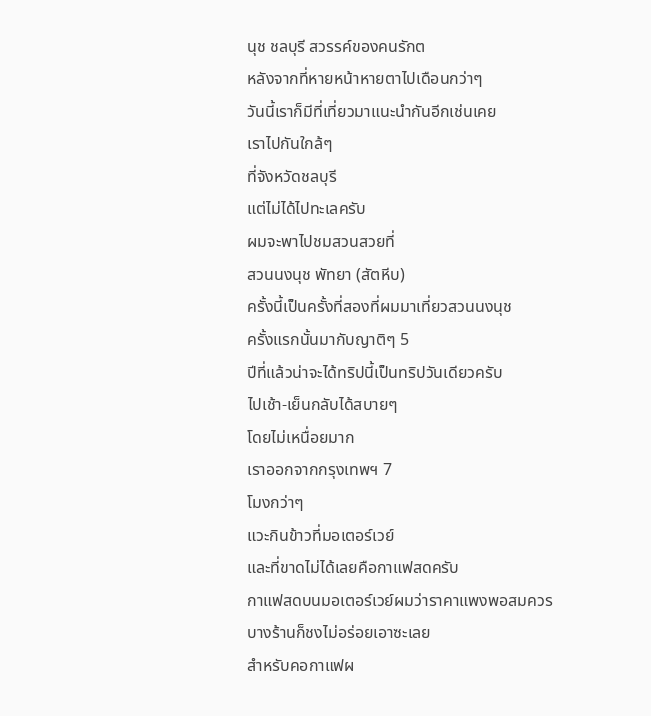นุช ชลบุรี สวรรค์ของคนรักต
หลังจากที่หายหน้าหายตาไปเดือนกว่าๆ
วันนี้เราก็มีที่เที่ยวมาแนะนำกันอีกเช่นเคย
เราไปกันใกล้ๆ
ที่จังหวัดชลบุรี
แต่ไม่ได้ไปทะเลครับ
ผมจะพาไปชมสวนสวยที่
สวนนงนุช พัทยา (สัตหีบ)
ครั้งนี้เป็นครั้งที่สองที่ผมมาเที่ยวสวนนงนุช
ครั้งแรกนั้นมากับญาติๆ 5
ปีที่แล้วน่าจะได้ทริปนี้เป็นทริปวันเดียวครับ
ไปเช้า-เย็นกลับได้สบายๆ
โดยไม่เหนื่อยมาก
เราออกจากกรุงเทพฯ 7
โมงกว่าๆ
แวะกินข้าวที่มอเตอร์เวย์
และที่ขาดไม่ได้เลยคือกาแฟสดครับ
กาแฟสดบนมอเตอร์เวย์ผมว่าราคาแพงพอสมควร
บางร้านก็ชงไม่อร่อยเอาซะเลย
สำหรับคอกาแฟผ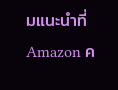มแนะนำที่
Amazon ค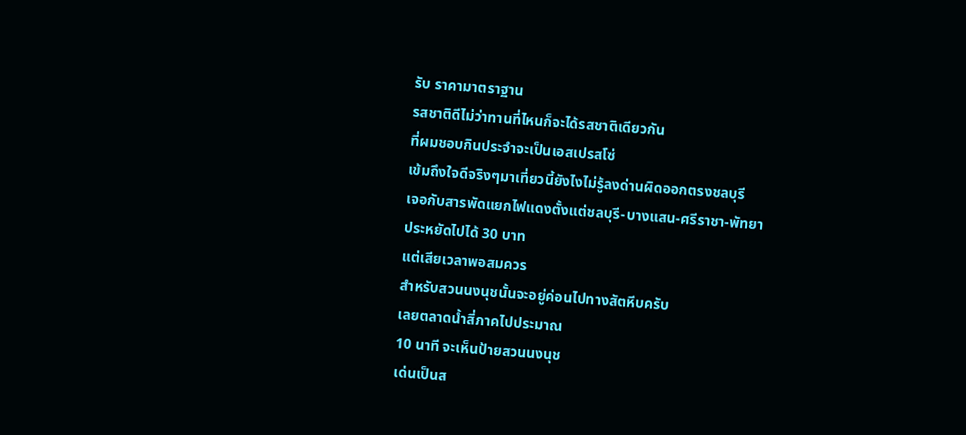รับ ราคามาตราฐาน
รสชาติดีไม่ว่าทานที่ไหนก็จะได้รสชาติเดียวกัน
ที่ผมชอบกินประจำจะเป็นเอสเปรสโซ่
เข้มถึงใจดีจริงๆมาเที่ยวนี้ยังไงไม่รู้ลงด่านผิดออกตรงชลบุรี
เจอกับสารพัดแยกไฟแดงตั้งแต่ชลบุรี-บางแสน-ศรีราชา-พัทยา
ประหยัดไปได้ 30 บาท
แต่เสียเวลาพอสมควร
สำหรับสวนนงนุชนั้นจะอยู่ค่อนไปทางสัตหีบครับ
เลยตลาดน้ำสี่ภาคไปประมาณ
10 นาที จะเห็นป้ายสวนนงนุช
เด่นเป็นส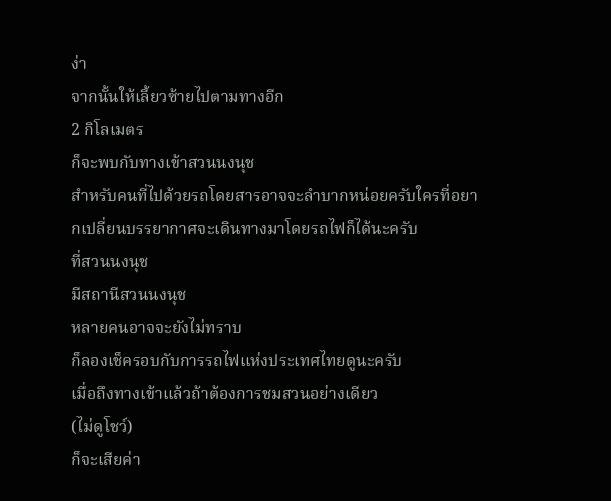ง่า
จากนั้นให้เลี้ยวซ้ายไปตามทางอีก
2 กิโลเมตร
ก็จะพบกับทางเข้าสวนนงนุช
สำหรับคนที่ไปด้วยรถโดยสารอาจจะลำบากหน่อยครับใครที่อยากเปลี่ยนบรรยากาศจะเดินทางมาโดยรถไฟก็ได้นะครับ
ที่สวนนงนุช
มีสถานีสวนนงนุช
หลายคนอาจจะยังไม่ทราบ
ก็ลองเช็ครอบกับการรถไฟแห่งประเทศไทยดูนะครับ
เมื่อถึงทางเข้าแล้วถ้าต้องการชมสวนอย่างเดียว
(ไม่ดูโชว์)
ก็จะเสียค่า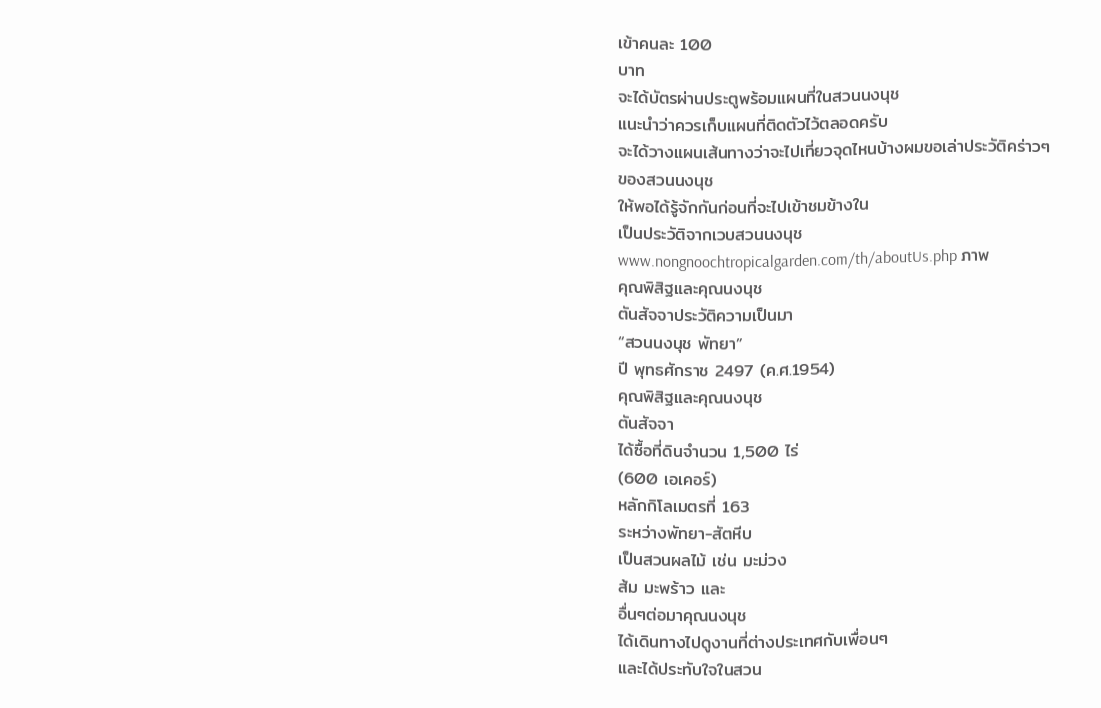เข้าคนละ 100
บาท
จะได้บัตรผ่านประตูพร้อมแผนที่ในสวนนงนุช
แนะนำว่าควรเก็บแผนที่ติดตัวไว้ตลอดครับ
จะได้วางแผนเส้นทางว่าจะไปเที่ยวจุดไหนบ้างผมขอเล่าประวัติคร่าวๆ
ของสวนนงนุช
ให้พอได้รู้จักกันก่อนที่จะไปเข้าชมข้างใน
เป็นประวัติจากเวบสวนนงนุช
www.nongnoochtropicalgarden.com/th/aboutUs.php ภาพ
คุณพิสิฐและคุณนงนุช
ตันสัจจาประวัติความเป็นมา
“สวนนงนุช พัทยา”
ปี พุทธศักราช 2497 (ค.ศ.1954)
คุณพิสิฐและคุณนงนุช
ตันสัจจา
ได้ซื้อที่ดินจำนวน 1,500 ไร่
(600 เอเคอร์)
หลักกิโลเมตรที่ 163
ระหว่างพัทยา-สัตหีบ
เป็นสวนผลไม้ เช่น มะม่วง
ส้ม มะพร้าว และ
อื่นๆต่อมาคุณนงนุช
ได้เดินทางไปดูงานที่ต่างประเทศกับเพื่อนๆ
และได้ประทับใจในสวน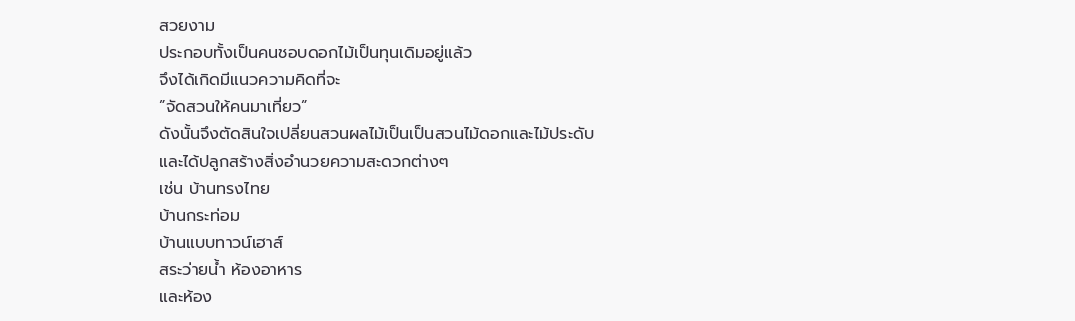สวยงาม
ประกอบทั้งเป็นคนชอบดอกไม้เป็นทุนเดิมอยู่แล้ว
จึงได้เกิดมีแนวความคิดที่จะ
”จัดสวนให้คนมาเที่ยว”
ดังนั้นจึงตัดสินใจเปลี่ยนสวนผลไม้เป็นเป็นสวนไม้ดอกและไม้ประดับ
และได้ปลูกสร้างสิ่งอำนวยความสะดวกต่างๆ
เช่น บ้านทรงไทย
บ้านกระท่อม
บ้านแบบทาวน์เฮาส์
สระว่ายน้ำ ห้องอาหาร
และห้อง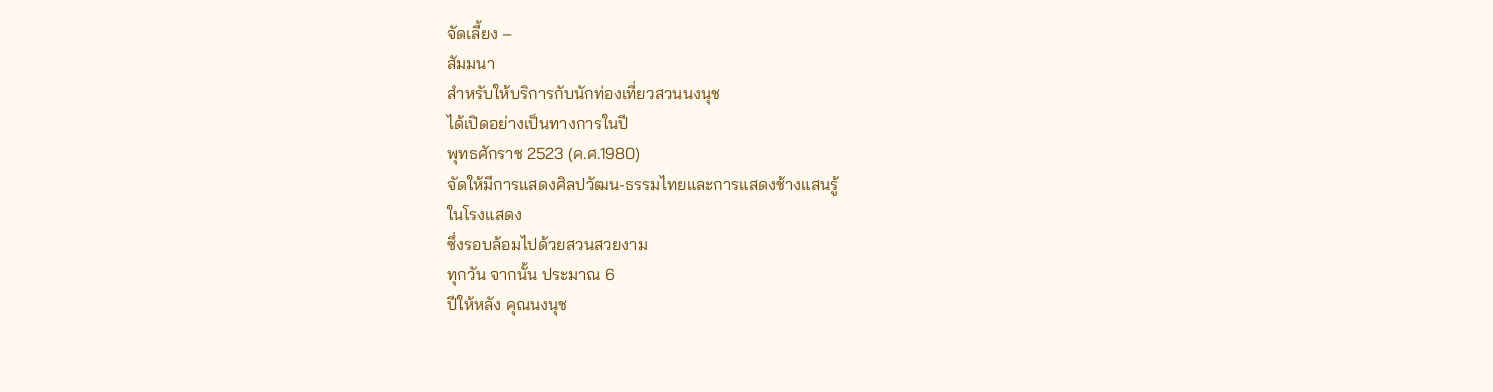จัดเลี้ยง –
สัมมนา
สำหรับให้บริการกับนักท่องเที่ยวสวนนงนุช
ได้เปิดอย่างเป็นทางการในปี
พุทธศักราช 2523 (ค.ศ.1980)
จัดให้มีการแสดงศิลปวัฒน-ธรรมไทยและการแสดงช้างแสนรู้
ในโรงแสดง
ซึ่งรอบล้อมไปด้วยสวนสวยงาม
ทุกวัน จากนั้น ประมาณ 6
ปีให้หลัง คุณนงนุช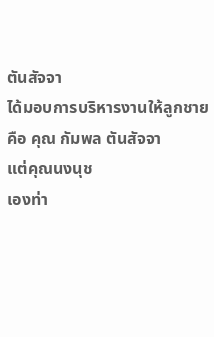ตันสัจจา
ได้มอบการบริหารงานให้ลูกชาย
คือ คุณ กัมพล ตันสัจจา
แต่คุณนงนุช
เองท่า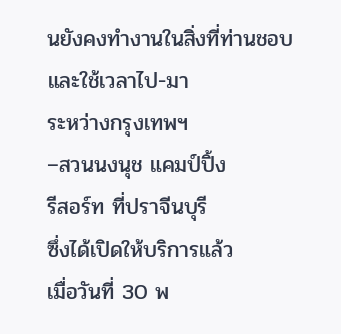นยังคงทำงานในสิ่งที่ท่านชอบ
และใช้เวลาไป-มา
ระหว่างกรุงเทพฯ
–สวนนงนุช แคมป์ปิ้ง
รีสอร์ท ที่ปราจีนบุรี
ซึ่งได้เปิดให้บริการแล้ว
เมื่อวันที่ 30 พ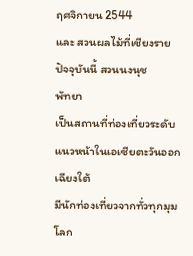ฤศจิกายน 2544
และ สวนผลไม้ที่เชียงราย
ปัจจุบันนี้ สวนนงนุช
พัทยา
เป็นสถานที่ท่องเที่ยวระดับแนวหน้าในเอเซียตะวันออกเฉียงใต้
มีนักท่องเที่ยวจากทั่วทุกมุมโลก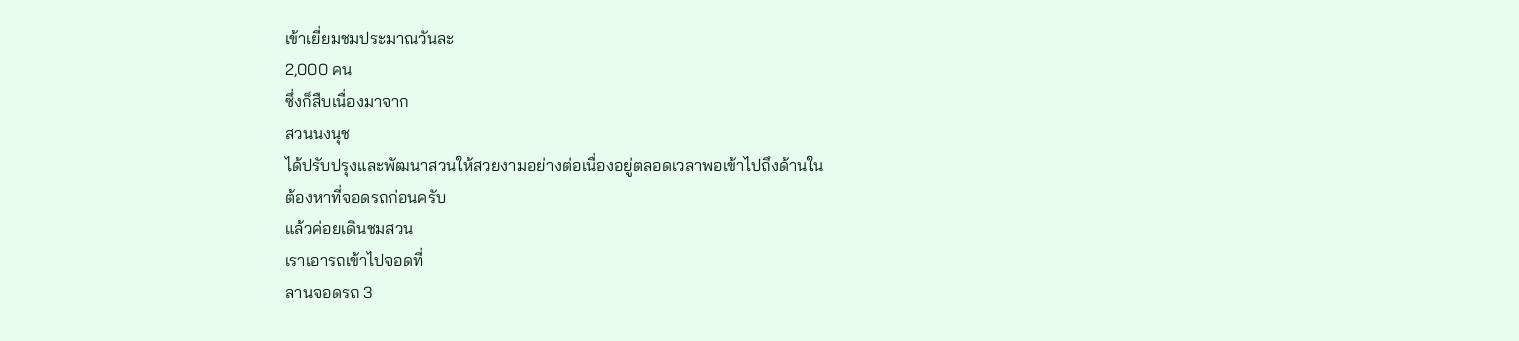เข้าเยี่ยมชมประมาณวันละ
2,000 คน
ซึ่งก็สืบเนื่องมาจาก
สวนนงนุช
ได้ปรับปรุงและพัฒนาสวนให้สวยงามอย่างต่อเนื่องอยู่ตลอดเวลาพอเข้าไปถึงด้านใน
ต้องหาที่จอดรถก่อนครับ
แล้วค่อยเดินชมสวน
เราเอารถเข้าไปจอดที่
ลานจอดรถ 3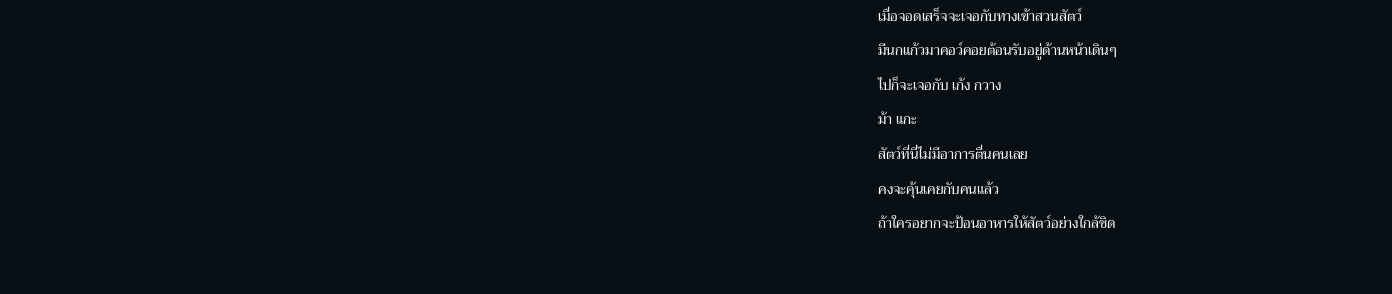เมื่อจอดเสร็จจะเจอกับทางเข้าสวนสัตว์
มีนกแก้วมาคอว์คอยต้อนรับอยู่ด้านหน้าเดินๆ
ไปก็จะเจอกับ เก้ง กวาง
ม้า แกะ
สัตว์ที่นี่ไม่มีอาการตื่นคนเลย
คงจะคุ้นเคยกับคนแล้ว
ถ้าใครอยากจะป้อนอาหารให้สัตว์อย่างใกล้ชิด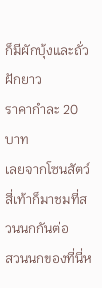ก็มีผักบุ้งและถั่วฝักยาว
ราคากำละ 20 บาท
เลยจากโซนสัตว์สี่เท้าก็มาชมที่สวนนกกันต่อ
สวนนกของที่นี่ห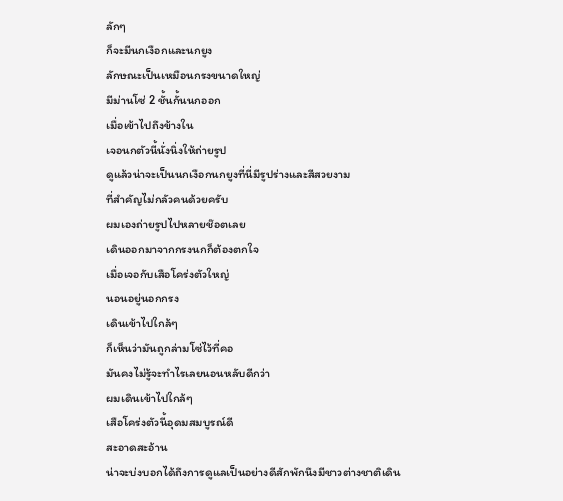ลักๆ
ก็จะมีนกเงือกและนกยูง
ลักษณะเป็นเหมือนกรงขนาดใหญ่
มีม่านโซ่ 2 ชั้นกั้นนกออก
เมื่อเข้าไปถึงข้างใน
เจอนกตัวนี้นั่งนิ่งให้ถ่ายรูป
ดูแล้วน่าจะเป็นนกเงือกนกยูงที่นี่มีรูปร่างและสีสวยงาม
ที่สำคัญไม่กลัวคนด้วยครับ
ผมเองถ่ายรูปไปหลายช๊อตเลย
เดินออกมาจากกรงนกก็ต้องตกใจ
เมื่อเจอกับเสือโคร่งตัวใหญ่
นอนอยู่นอกกรง
เดินเข้าไปใกล้ๆ
ก็เห็นว่ามันถูกล่ามโซ่ไว้ที่คอ
มันคงไม่รู้จะทำไรเลยนอนหลับดีกว่า
ผมเดินเข้าไปใกล้ๆ
เสือโคร่งตัวนี้อุดมสมบูรณ์ดี
สะอาดสะอ้าน
น่าจะบ่งบอกได้ถึงการดูแลเป็นอย่างดีสักพักนึงมีชาวต่างชาติเดิน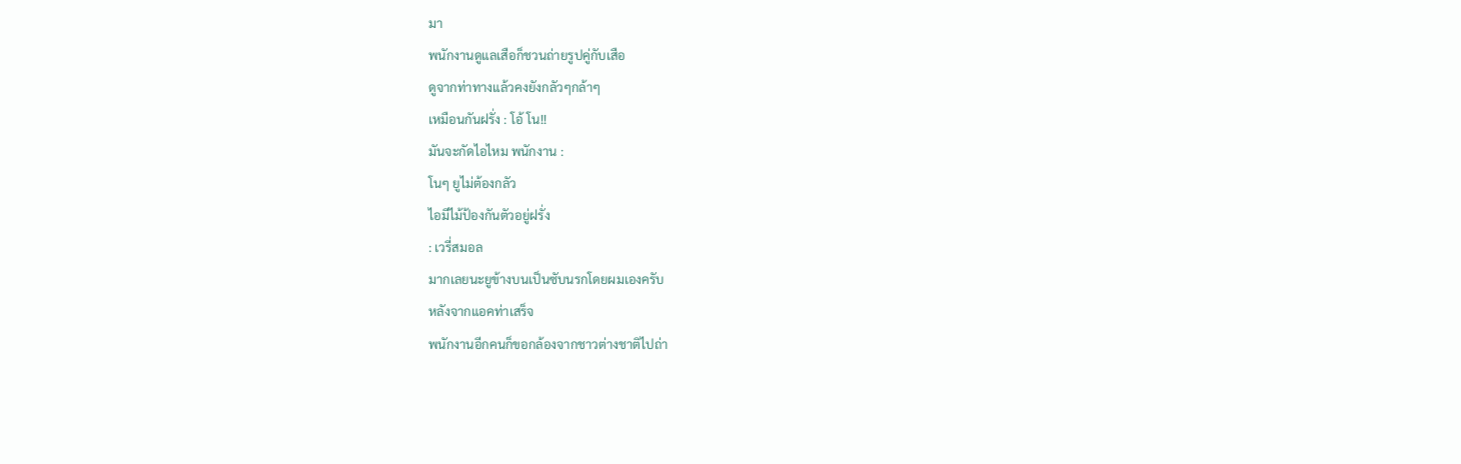มา
พนักงานดูแลเสือก็ชวนถ่ายรูปคู่กับเสือ
ดูจากท่าทางแล้วคงยังกลัวๆกล้าๆ
เหมือนกันฝรั่ง : โอ้ โน!!
มันจะกัดไอไหม พนักงาน :
โนๆ ยูไม่ต้องกลัว
ไอมีไม้ป้องกันตัวอยู่ฝรั่ง
: เวรี่สมอล
มากเลยนะยูข้างบนเป็นซับนรกโดยผมเองครับ
หลังจากแอคท่าเสร็จ
พนักงานอีกคนก็ขอกล้องจากชาวต่างชาติไปถ่า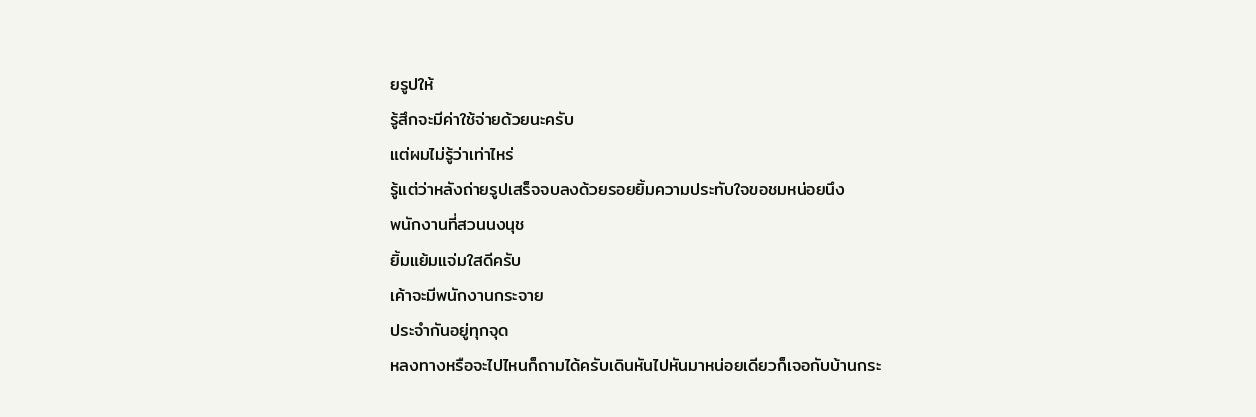ยรูปให้
รู้สึกจะมีค่าใช้จ่ายด้วยนะครับ
แต่ผมไม่รู้ว่าเท่าไหร่
รู้แต่ว่าหลังถ่ายรูปเสร็จจบลงด้วยรอยยิ้มความประทับใจขอชมหน่อยนึง
พนักงานที่สวนนงนุช
ยิ้มแย้มแจ่มใสดีครับ
เค้าจะมีพนักงานกระจาย
ประจำกันอยู่ทุกจุด
หลงทางหรือจะไปไหนก็ถามได้ครับเดินหันไปหันมาหน่อยเดียวก็เจอกับบ้านกระ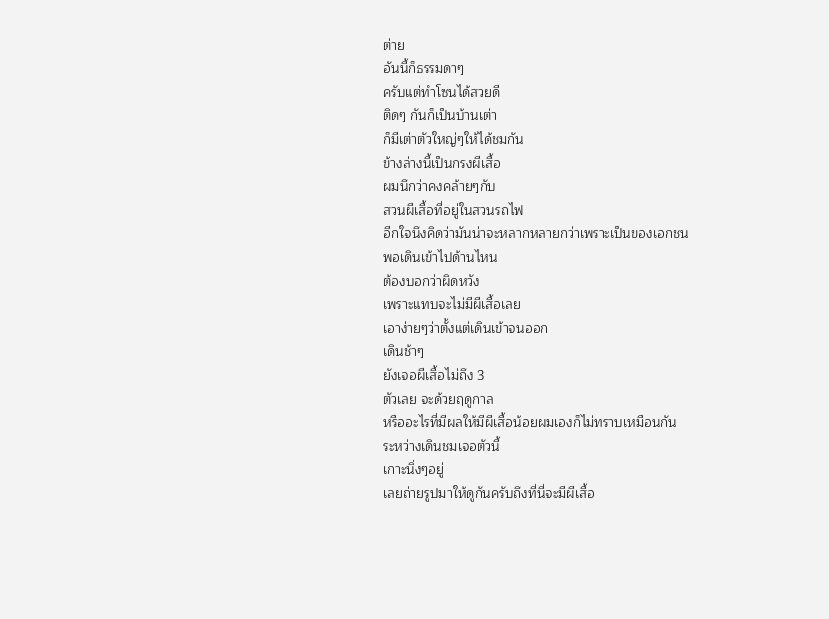ต่าย
อันนี้ก็ธรรมดาๆ
ครับแต่ทำโซนได้สวยดี
ติดๆ กันก็เป็นบ้านเต่า
ก็มีเต่าตัวใหญ่ๆให้ได้ชมกัน
ข้างล่างนี้เป็นกรงผีเสื้อ
ผมนึกว่าคงคล้ายๆกับ
สวนผีเสื้อที่อยู่ในสวนรถไฟ
อีกใจนึงคิดว่ามันน่าจะหลากหลายกว่าเพราะเป็นของเอกชน
พอเดินเข้าไปด้านไหน
ต้องบอกว่าผิดหวัง
เพราะแทบจะไม่มีผีเสื้อเลย
เอาง่ายๆว่าตั้งแต่เดินเข้าจนออก
เดินช้าๆ
ยังเจอผีเสื้อไม่ถึง 3
ตัวเลย จะด้วยฤดูกาล
หรืออะไรที่มีผลให้มีผีเสื้อน้อยผมเองก็ไม่ทราบเหมือนกัน
ระหว่างเดินชมเจอตัวนี้
เกาะนิ่งๆอยู่
เลยถ่ายรูปมาให้ดูกันครับถึงที่นี่จะมีผีเสื้อ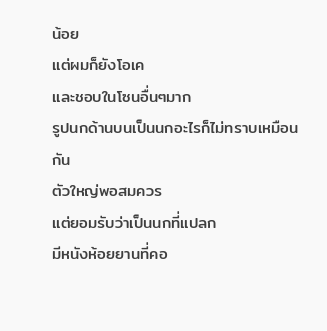น้อย
แต่ผมก็ยังโอเค
และชอบในโซนอื่นๆมาก
รูปนกด้านบนเป็นนกอะไรก็ไม่ทราบเหมือนกัน
ตัวใหญ่พอสมควร
แต่ยอมรับว่าเป็นนกที่แปลก
มีหนังห้อยยานที่คอ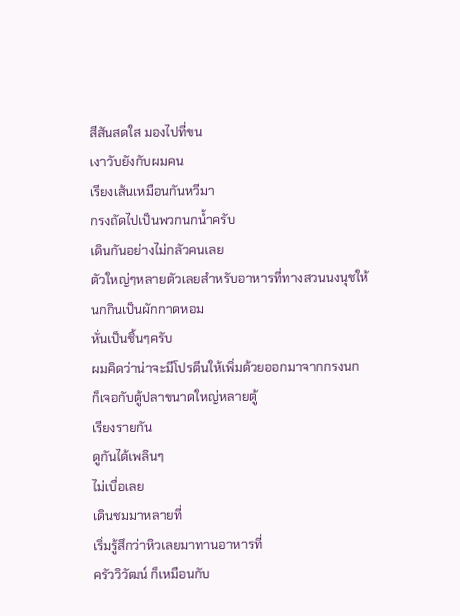สีสันสดใส มองไปที่ขน
เงาวับยังกับผมคน
เรียงเส้นเหมือนกันหวีมา
กรงถัดไปเป็นพวกนกน้ำครับ
เดินกันอย่างไม่กลัวคนเลย
ตัวใหญ่ๆหลายตัวเลยสำหรับอาหารที่ทางสวนนงนุชให้นกกินเป็นผักกาดหอม
หั่นเป็นชิ้นๆครับ
ผมคิดว่าน่าจะมีโปรตีนให้เพิ่มด้วยออกมาจากกรงนก
ก็เจอกับตู้ปลาขนาดใหญ่หลายตู้
เรียงรายกัน
ดูกันได้เพลินๆ
ไม่เบื่อเลย
เดินชมมาหลายที่
เริ่มรู้สึกว่าหิวเลยมาทานอาหารที่
ครัววิวัฒน์ ก็เหมือนกับ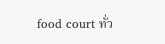food court ทั่ว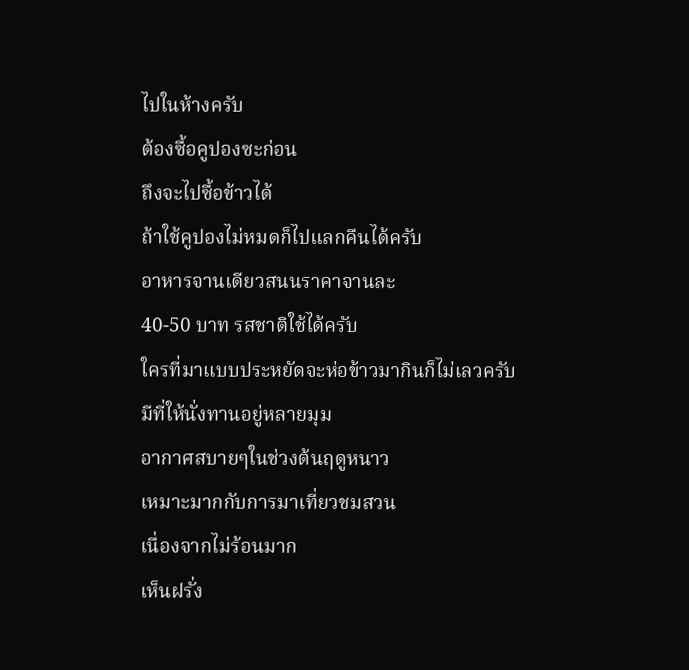ไปในห้างครับ
ต้องซื้อคูปองซะก่อน
ถึงจะไปซื้อข้าวได้
ถ้าใช้คูปองไม่หมดก็ไปแลกคืนได้ครับ
อาหารจานเดียวสนนราคาจานละ
40-50 บาท รสชาติใช้ได้ครับ
ใครที่มาแบบประหยัดจะห่อข้าวมากินก็ไม่เลวครับ
มีที่ให้นั่งทานอยู่หลายมุม
อากาศสบายๆในช่วงต้นฤดูหนาว
เหมาะมากกับการมาเที่ยวชมสวน
เนื่องจากไม่ร้อนมาก
เห็นฝรั่ง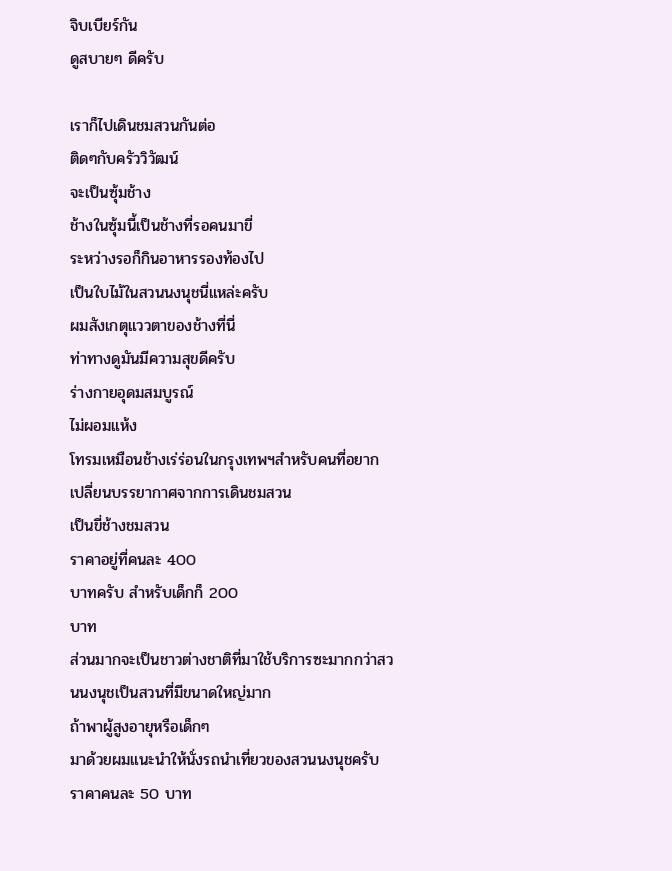จิบเบียร์กัน
ดูสบายๆ ดีครับ

เราก็ไปเดินชมสวนกันต่อ
ติดๆกับครัววิวัฒน์
จะเป็นซุ้มช้าง
ช้างในซุ้มนี้เป็นช้างที่รอคนมาขี่
ระหว่างรอก็กินอาหารรองท้องไป
เป็นใบไม้ในสวนนงนุชนี่แหล่ะครับ
ผมสังเกตุแววตาของช้างที่นี่
ท่าทางดูมันมีความสุขดีครับ
ร่างกายอุดมสมบูรณ์
ไม่ผอมแห้ง
โทรมเหมือนช้างเร่ร่อนในกรุงเทพฯสำหรับคนที่อยากเปลี่ยนบรรยากาศจากการเดินชมสวน
เป็นขี่ช้างชมสวน
ราคาอยู่ที่คนละ 400
บาทครับ สำหรับเด็กก็ 200
บาท
ส่วนมากจะเป็นชาวต่างชาติที่มาใช้บริการซะมากกว่าสวนนงนุชเป็นสวนที่มีขนาดใหญ่มาก
ถ้าพาผู้สูงอายุหรือเด็กๆ
มาด้วยผมแนะนำให้นั่งรถนำเที่ยวของสวนนงนุชครับ
ราคาคนละ 50 บาท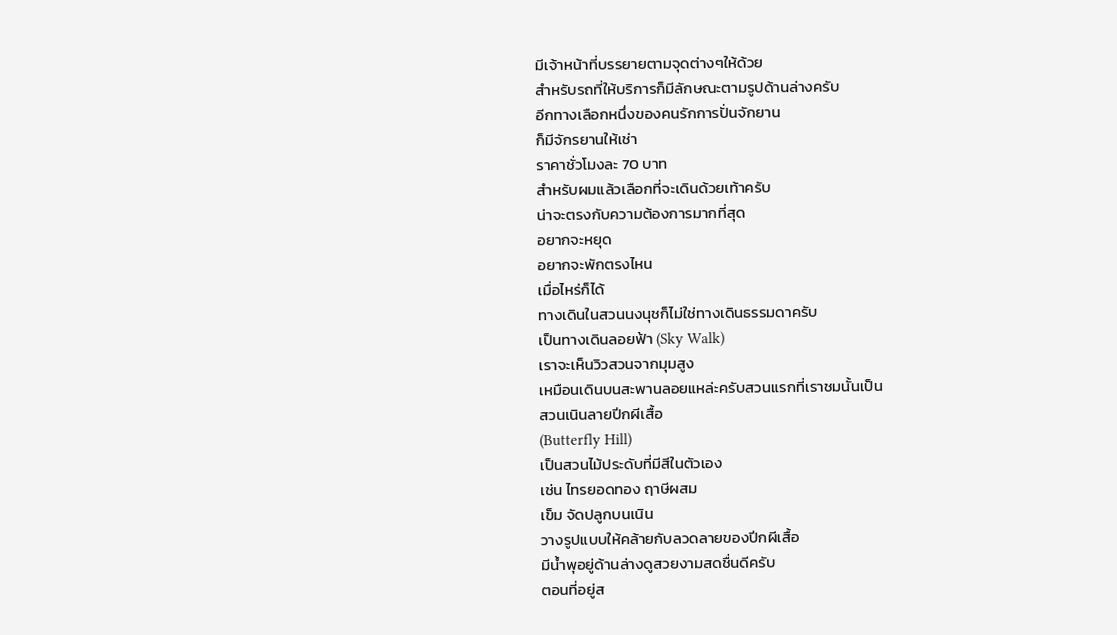มีเจ้าหน้าที่บรรยายตามจุดต่างๆให้ด้วย
สำหรับรถที่ให้บริการก็มีลักษณะตามรูปด้านล่างครับ
อีกทางเลือกหนึ่งของคนรักการปั่นจักยาน
ก็มีจักรยานให้เช่า
ราคาชั่วโมงละ 70 บาท
สำหรับผมแล้วเลือกที่จะเดินด้วยเท้าครับ
น่าจะตรงกับความต้องการมากที่สุด
อยากจะหยุด
อยากจะพักตรงไหน
เมื่อไหร่ก็ได้
ทางเดินในสวนนงนุชก็ไม่ใช่ทางเดินธรรมดาครับ
เป็นทางเดินลอยฟ้า (Sky Walk)
เราจะเห็นวิวสวนจากมุมสูง
เหมือนเดินบนสะพานลอยแหล่ะครับสวนแรกที่เราชมนั้นเป็น
สวนเนินลายปีกผีเสื้อ
(Butterfly Hill)
เป็นสวนไม้ประดับที่มีสีในตัวเอง
เช่น ไทรยอดทอง ฤาษีผสม
เข็ม จัดปลูกบนเนิน
วางรูปแบบให้คล้ายกับลวดลายของปีกผีเสื้อ
มีน้ำพุอยู่ด้านล่างดูสวยงามสดชื่นดีครับ
ตอนที่อยู่ส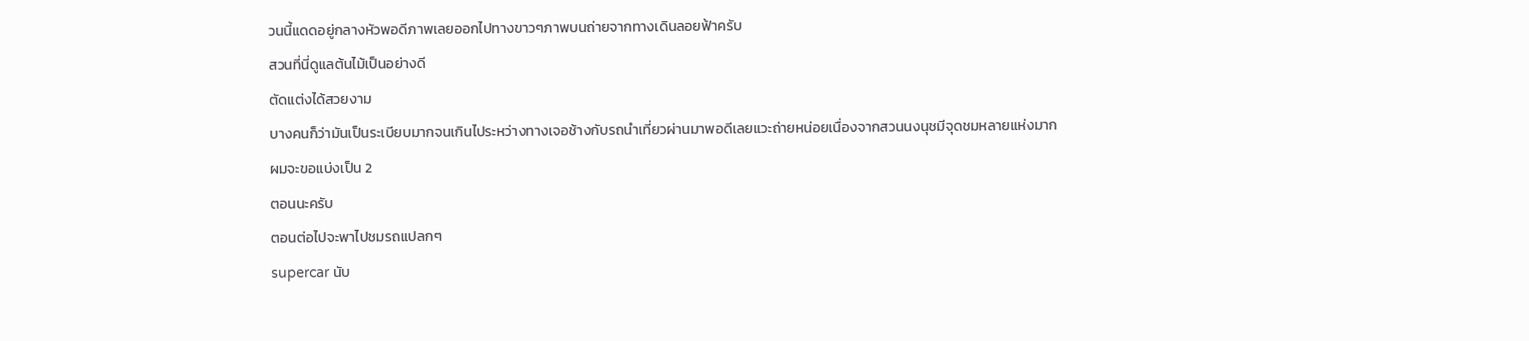วนนี้แดดอยู่กลางหัวพอดีภาพเลยออกไปทางขาวๆภาพบนถ่ายจากทางเดินลอยฟ้าครับ
สวนที่นี่ดูแลต้นไม้เป็นอย่างดี
ตัดแต่งได้สวยงาม
บางคนก็ว่ามันเป็นระเบียบมากจนเกินไประหว่างทางเจอช้างกับรถนำเที่ยวผ่านมาพอดีเลยแวะถ่ายหน่อยเนื่องจากสวนนงนุชมีจุดชมหลายแห่งมาก
ผมจะขอแบ่งเป็น 2
ตอนนะครับ
ตอนต่อไปจะพาไปชมรถแปลกๆ
supercar นับ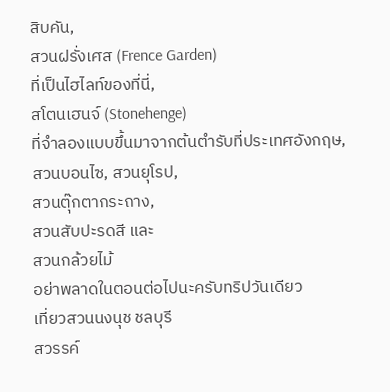สิบคัน,
สวนฝรั่งเศส (Frence Garden)
ที่เป็นไฮไลท์ของที่นี่,
สโตนเฮนจ์ (Stonehenge)
ที่จำลองแบบขึ้นมาจากต้นตำรับที่ประเทศอังกฤษ,
สวนบอนไซ, สวนยุโรป,
สวนตุ๊กตากระถาง,
สวนสับปะรดสี และ
สวนกล้วยไม้
อย่าพลาดในตอนต่อไปนะครับทริปวันเดียว
เที่ยวสวนนงนุช ชลบุรี
สวรรค์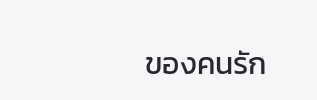ของคนรัก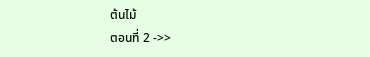ต้นไม้
ตอนที่ 2 ->>